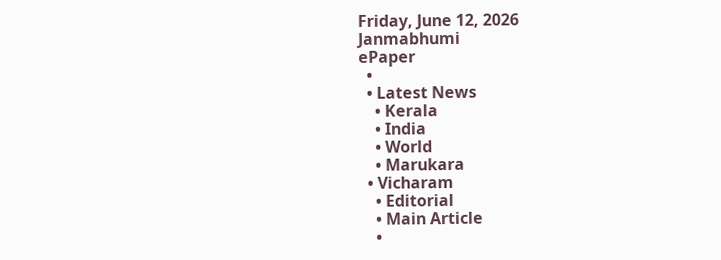Friday, June 12, 2026
Janmabhumi
ePaper
  •
  • Latest News
    • Kerala
    • India
    • World
    • Marukara
  • Vicharam
    • Editorial
    • Main Article
    •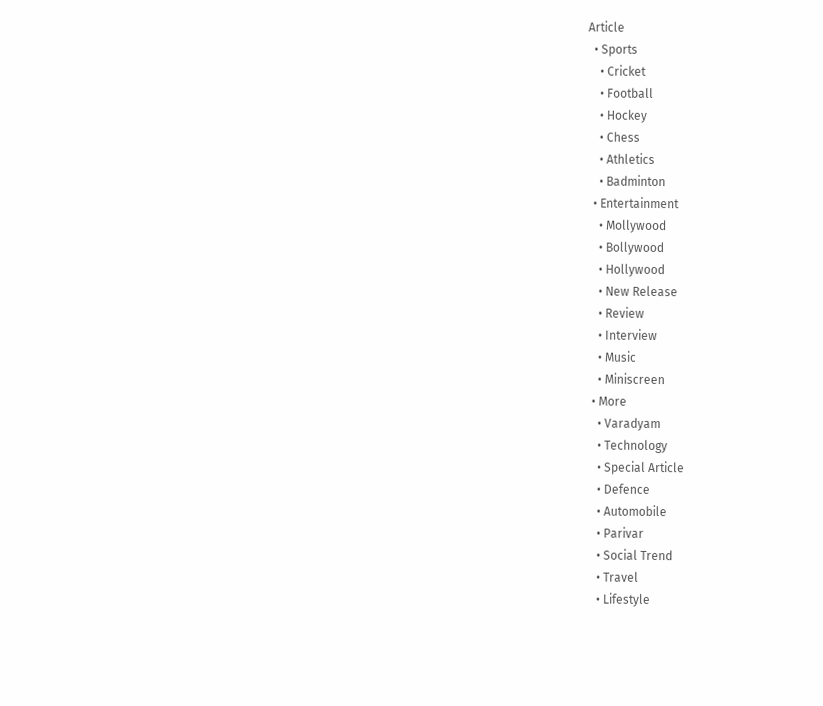Article
  • Sports
    • Cricket
    • Football
    • Hockey
    • Chess
    • Athletics
    • Badminton
  • Entertainment
    • Mollywood
    • Bollywood
    • Hollywood
    • New Release
    • Review
    • Interview
    • Music
    • Miniscreen
  • More
    • Varadyam
    • Technology
    • Special Article
    • Defence
    • Automobile
    • Parivar
    • Social Trend
    • Travel
    • Lifestyle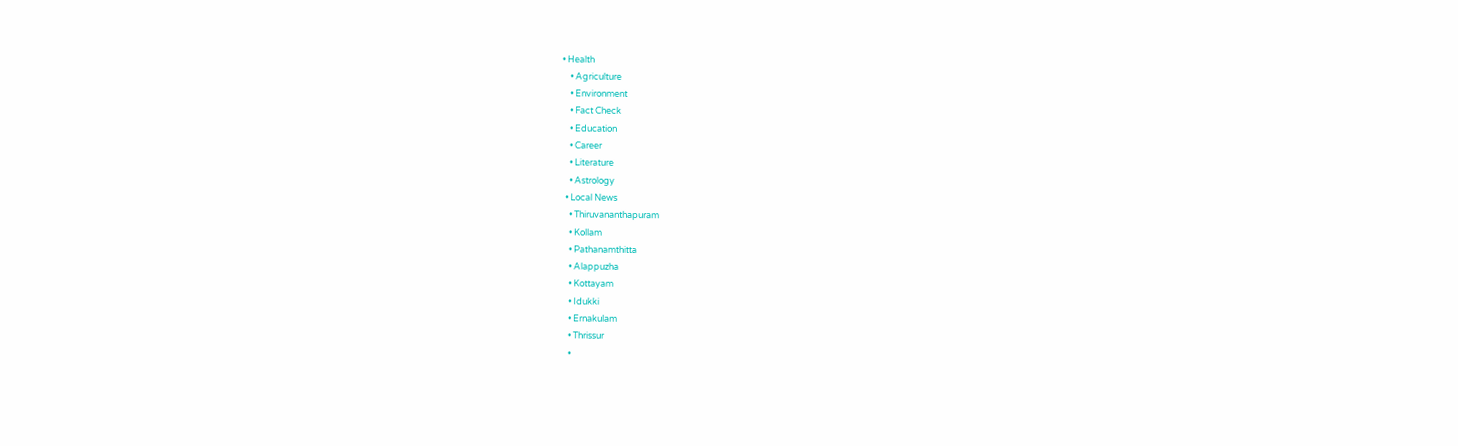• Health
    • Agriculture
    • Environment
    • Fact Check
    • Education
    • Career
    • Literature
    • Astrology
  • Local News
    • Thiruvananthapuram
    • Kollam
    • Pathanamthitta
    • Alappuzha
    • Kottayam
    • Idukki
    • Ernakulam
    • Thrissur
    •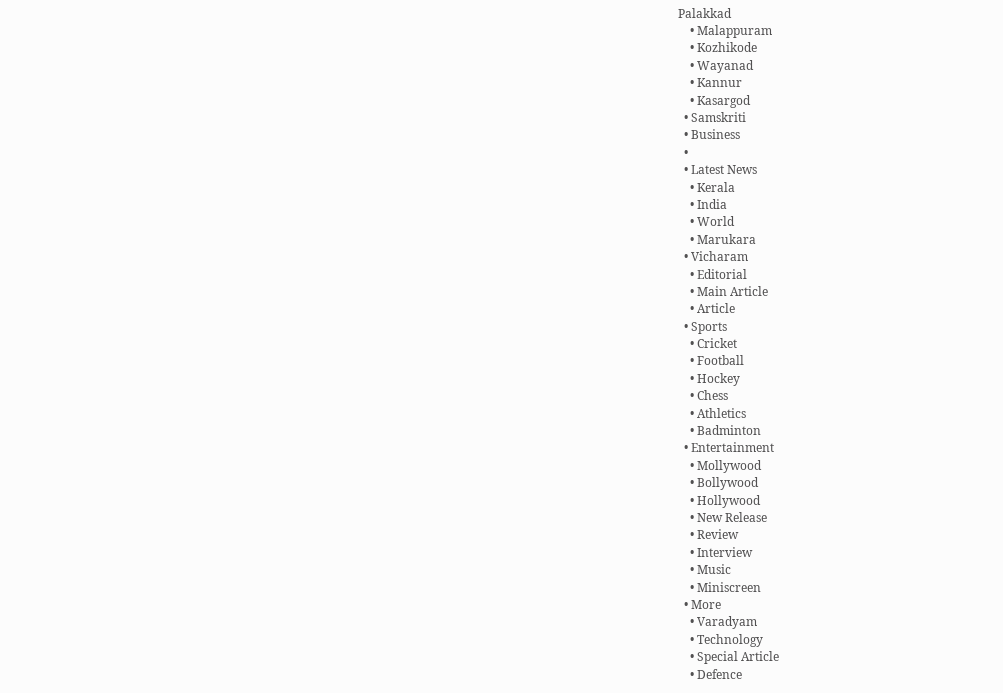Palakkad
    • Malappuram
    • Kozhikode
    • Wayanad
    • Kannur
    • Kasargod
  • Samskriti
  • Business
  •
  • Latest News
    • Kerala
    • India
    • World
    • Marukara
  • Vicharam
    • Editorial
    • Main Article
    • Article
  • Sports
    • Cricket
    • Football
    • Hockey
    • Chess
    • Athletics
    • Badminton
  • Entertainment
    • Mollywood
    • Bollywood
    • Hollywood
    • New Release
    • Review
    • Interview
    • Music
    • Miniscreen
  • More
    • Varadyam
    • Technology
    • Special Article
    • Defence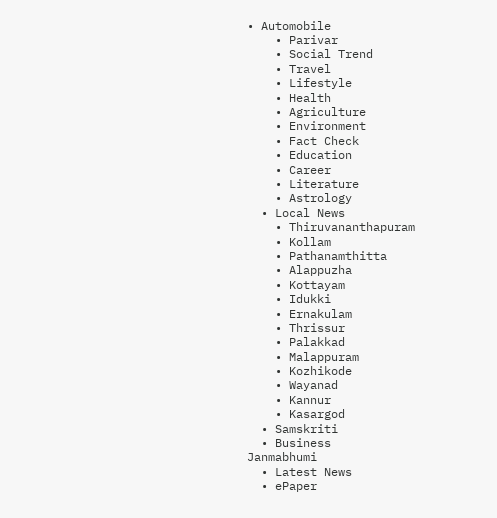• Automobile
    • Parivar
    • Social Trend
    • Travel
    • Lifestyle
    • Health
    • Agriculture
    • Environment
    • Fact Check
    • Education
    • Career
    • Literature
    • Astrology
  • Local News
    • Thiruvananthapuram
    • Kollam
    • Pathanamthitta
    • Alappuzha
    • Kottayam
    • Idukki
    • Ernakulam
    • Thrissur
    • Palakkad
    • Malappuram
    • Kozhikode
    • Wayanad
    • Kannur
    • Kasargod
  • Samskriti
  • Business
Janmabhumi
  • Latest News
  • ePaper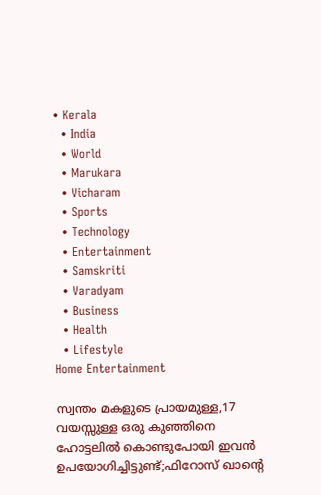• Kerala
  • India
  • World
  • Marukara
  • Vicharam
  • Sports
  • Technology
  • Entertainment
  • Samskriti
  • Varadyam
  • Business
  • Health
  • Lifestyle
Home Entertainment

സ്വന്തം മകളുടെ പ്രായമുള്ള,17 വയസ്സുള്ള ഒരു കുഞ്ഞിനെ ഹോട്ടലിൽ കൊണ്ടുപോയി ഇവൻ ഉപയോഗിച്ചിട്ടുണ്ട്;ഫിറോസ് ഖാന്റെ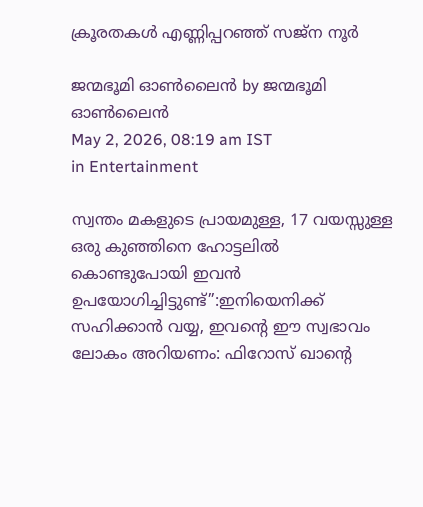ക്രൂരതകൾ എണ്ണിപ്പറഞ്ഞ് സജ്ന നൂർ

ജന്മഭൂമി ഓണ്‍ലൈന്‍ by ജന്മഭൂമി ഓണ്‍ലൈന്‍
May 2, 2026, 08:19 am IST
in Entertainment

സ്വന്തം മകളുടെ പ്രായമുള്ള, 17 വയസ്സുള്ള ഒരു കുഞ്ഞിനെ ഹോട്ടലിൽ കൊണ്ടുപോയി ഇവൻ ഉപയോഗിച്ചിട്ടുണ്ട്”:ഇനിയെനിക്ക് സഹിക്കാൻ വയ്യ, ഇവന്റെ ഈ സ്വഭാവം ലോകം അറിയണം: ഫിറോസ് ഖാന്റെ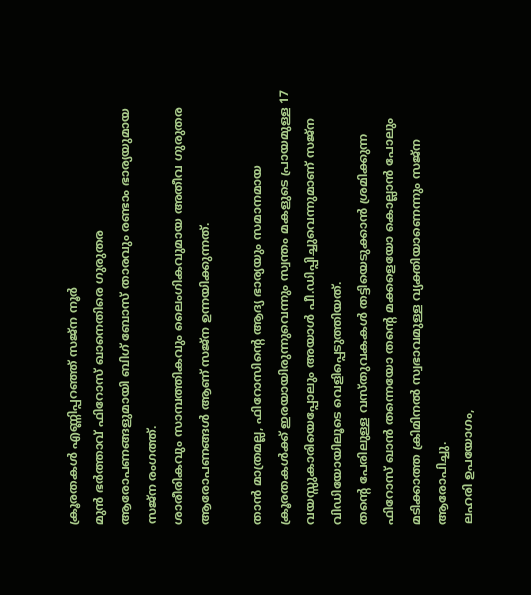ക്രൂരതകൾ എണ്ണിപ്പറഞ്ഞ് സജ്ന നൂർ
മുൻ ഭർത്താവ് ഫിറോസ് ഖാനെതിരെ ഗുരുതര ആരോപണങ്ങളുമായി ബിഗ് ബോസ് താരവും രണ്ടാം ഭാര്യയുമായ സജ്‌ന രംഗത്ത്.
ശാരീരികവും സാമ്പത്തികവും ലൈംഗികവുമായ അതീവ ഗുരുതര ആരോപണങ്ങൾ ആണ് സജ്‌ന ഉന്നയിക്കുന്നത്.

താൻ മാത്രമല്ല, ഫിറോസിന്റെ ആദ്യ ഭാര്യയും സമാനമായ ക്രൂരതകൾക്ക് ഇരയായിരുന്നുവെന്നും സ്വന്തം മകളുടെ പ്രായമുള്ള 17 വയസ്സുകാരിയെപ്പോലും അയാൾ പീ.ഡിപ്പിച്ചുവെന്നുമാണ് സജ്‌ന വിഡിയോയിലൂടെ വെളിപ്പെടുത്തിയത്.
തന്റെ പേരിലുള്ള വസ്തുവകകൾ തട്ടിയെടുക്കാൻ ശ്രമിക്കുന്ന ഫിറോസ് ഖാൻ തന്നെയോ തന്റെ മക്കളെയോ കൊല്ലാൻ പോലും മടിക്കാത്ത ക്രിമിനൽ സ്വഭാവമുള്ള വ്യക്തിയാണെന്നും സജ്‌ന ആരോപിച്ചു.
ലഹരി ഉപയോഗം,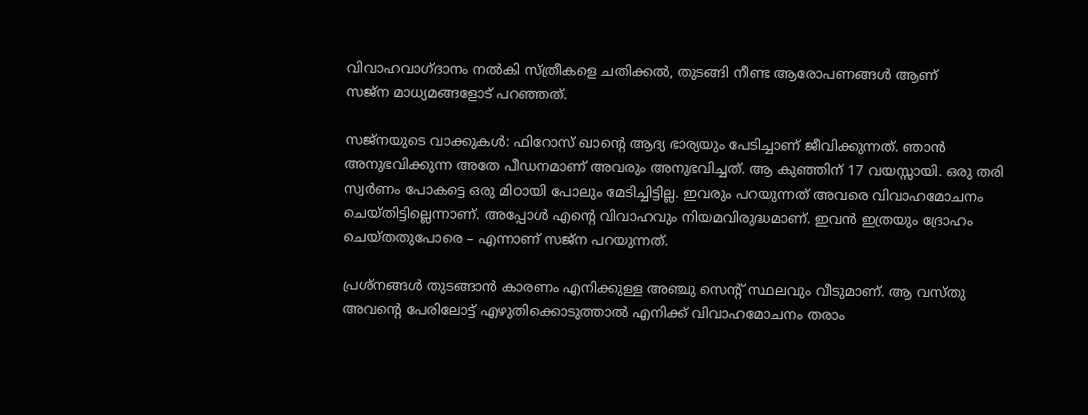വിവാഹവാഗ്ദാനം നൽകി സ്ത്രീകളെ ചതിക്കൽ, തുടങ്ങി നീണ്ട ആരോപണങ്ങൾ ആണ്
സജ്‌ന മാധ്യമങ്ങളോട് പറഞ്ഞത്.

സജ്നയുടെ വാക്കുകൾ: ഫിറോസ് ഖാന്റെ ആദ്യ ഭാര്യയും പേടിച്ചാണ് ജീവിക്കുന്നത്. ഞാൻ അനുഭവിക്കുന്ന അതേ പീഡനമാണ് അവരും അനുഭവിച്ചത്. ആ കുഞ്ഞിന് 17 വയസ്സായി. ഒരു തരി സ്വർണം പോകട്ടെ ഒരു മിഠായി പോലും മേടിച്ചിട്ടില്ല. ഇവരും പറയുന്നത് അവരെ വിവാഹമോചനം ചെയ്തിട്ടില്ലെന്നാണ്. അപ്പോൾ എന്റെ വിവാഹവും നിയമവിരുദ്ധമാണ്. ഇവൻ ഇത്രയും ദ്രോഹം ചെയ്തതുപോരെ – എന്നാണ് സജ്‌ന പറയുന്നത്.

പ്രശ്നങ്ങൾ തുടങ്ങാൻ കാരണം എനിക്കുള്ള അഞ്ചു സെന്റ് സ്ഥലവും വീടുമാണ്. ആ വസ്തു അവന്റെ പേരിലോട്ട് എഴുതിക്കൊടുത്താൽ എനിക്ക് വിവാഹമോചനം തരാം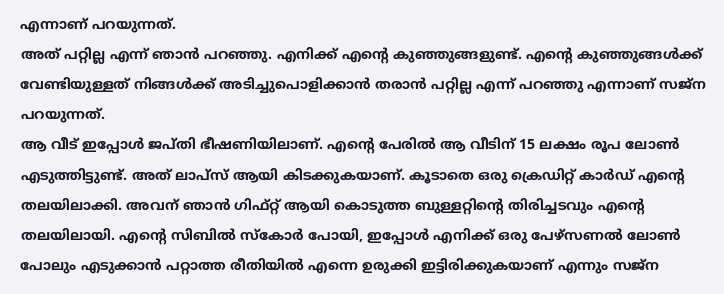എന്നാണ് പറയുന്നത്.
അത് പറ്റില്ല എന്ന് ഞാൻ പറഞ്ഞു. എനിക്ക് എന്റെ കുഞ്ഞുങ്ങളുണ്ട്. എന്റെ കുഞ്ഞുങ്ങൾക്ക് വേണ്ടിയുള്ളത് നിങ്ങൾക്ക് അടിച്ചുപൊളിക്കാൻ തരാൻ പറ്റില്ല എന്ന് പറഞ്ഞു എന്നാണ് സജ്‌ന പറയുന്നത്.
ആ വീട് ഇപ്പോൾ ജപ്തി ഭീഷണിയിലാണ്. എന്റെ പേരിൽ ആ വീടിന് 15 ലക്ഷം രൂപ ലോൺ എടുത്തിട്ടുണ്ട്. അത് ലാപ്‌സ് ആയി കിടക്കുകയാണ്. കൂടാതെ ഒരു ക്രെഡിറ്റ് കാർഡ് എന്റെ തലയിലാക്കി. അവന് ഞാൻ ഗിഫ്റ്റ് ആയി കൊടുത്ത ബുള്ളറ്റിന്റെ തിരിച്ചടവും എന്റെ തലയിലായി. എന്റെ സിബിൽ സ്കോർ പോയി, ഇപ്പോൾ എനിക്ക് ഒരു പേഴ്സണൽ ലോൺ പോലും എടുക്കാൻ പറ്റാത്ത രീതിയിൽ എന്നെ ഉരുക്കി ഇട്ടിരിക്കുകയാണ് എന്നും സജ്‌ന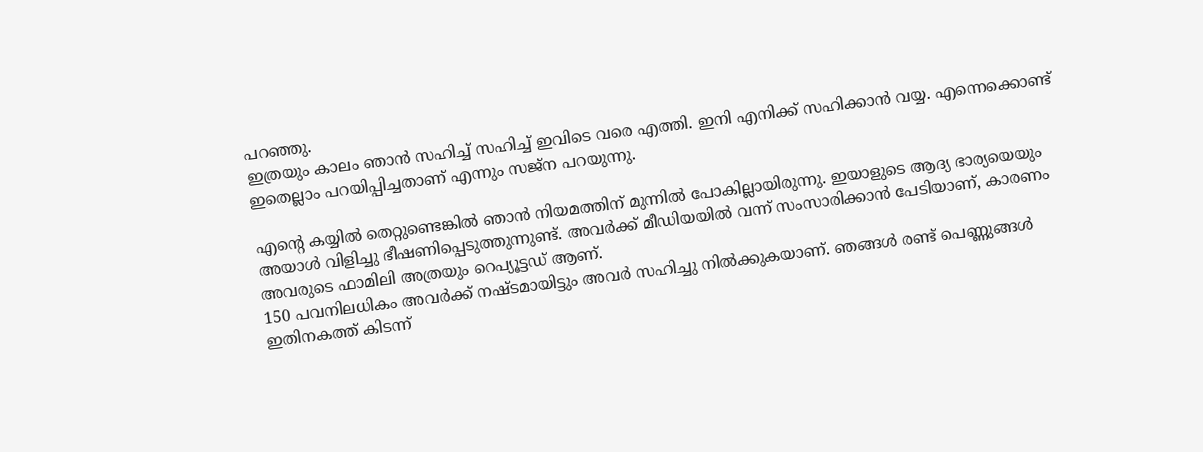പറഞ്ഞു.
ഇത്രയും കാലം ഞാൻ സഹിച്ച് സഹിച്ച് ഇവിടെ വരെ എത്തി. ഇനി എനിക്ക് സഹിക്കാൻ വയ്യ. എന്നെക്കൊണ്ട് ഇതെല്ലാം പറയിപ്പിച്ചതാണ് എന്നും സജ്‌ന പറയുന്നു.

എന്റെ കയ്യിൽ തെറ്റുണ്ടെങ്കിൽ ഞാൻ നിയമത്തിന് മുന്നിൽ പോകില്ലായിരുന്നു. ഇയാളുടെ ആദ്യ ഭാര്യയെയും അയാൾ വിളിച്ചു ഭീഷണിപ്പെടുത്തുന്നുണ്ട്. അവർക്ക് മീഡിയയിൽ വന്ന് സംസാരിക്കാൻ പേടിയാണ്, കാരണം അവരുടെ ഫാമിലി അത്രയും റെപ്യൂട്ടഡ് ആണ്.
150 പവനിലധികം അവർക്ക് നഷ്ടമായിട്ടും അവർ സഹിച്ചു നിൽക്കുകയാണ്. ഞങ്ങൾ രണ്ട് പെണ്ണുങ്ങൾ ഇതിനകത്ത് കിടന്ന്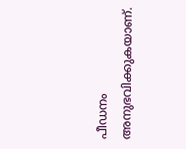പീഡനം അനുഭവിക്കുകയാണ്.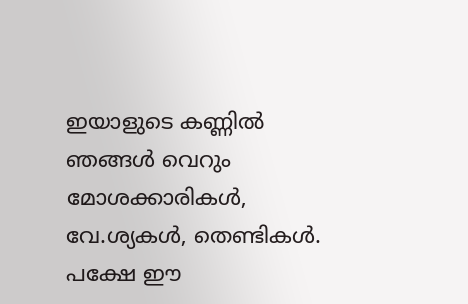ഇയാളുടെ കണ്ണിൽ ഞങ്ങൾ വെറും മോശക്കാരികൾ, വേ.ശ്യകൾ, തെണ്ടികൾ. പക്ഷേ ഈ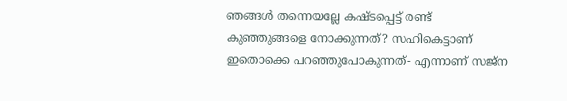ഞങ്ങൾ തന്നെയല്ലേ കഷ്ടപ്പെട്ട് രണ്ട് കുഞ്ഞുങ്ങളെ നോക്കുന്നത്? സഹികെട്ടാണ് ഇതൊക്കെ പറഞ്ഞുപോകുന്നത്- എന്നാണ് സജ്‌ന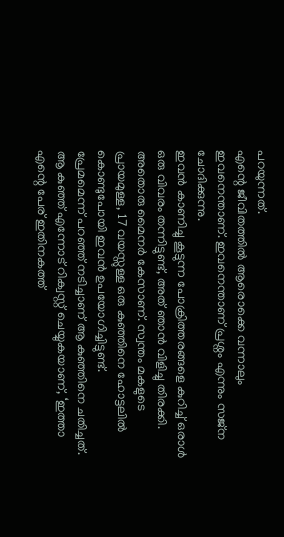പറയുന്നത്.
എന്റെ ജീവിതത്തിൽ ആരൊക്കെ വന്നാലും ഇവനെന്താണ്. ഇവനെന്താണ് പ്രശ്നം എന്നും സജ്‌ന ചോദിക്കുന്നു.
ഇവൻ കാണിച്ചു കൂട്ടുന്ന പോക്രിത്തരങ്ങളെ കുറിച്ച് ഒരാൾ ഒരു വിവരം തന്നിട്ടുണ്ട്, അത് ഞാൻ വിളിച്ചു തിരക്കി. അതൊരു മൈനർ കേസാണ്. സ്വന്തം മകളുടെ പ്രായമുള്ള, 17 വയസ്സുള്ള ഒരു കുഞ്ഞിനെ ഹോട്ടലിൽ കൊണ്ടുപോയി ഇവൻ ഉപയോഗിച്ചിട്ടുണ്ട്.
പ്രേമമെന്ന് പറഞ്ഞ് നടിച്ചാണ് ആ കുഞ്ഞിനെ ചതിച്ചത്. ആ കുഞ്ഞ് എന്നോട് റിക്വസ്റ്റ് ചെയ്യുകയാണ്, ‘ഇത്താ എന്റെ പേര് ഇതിനകത്ത്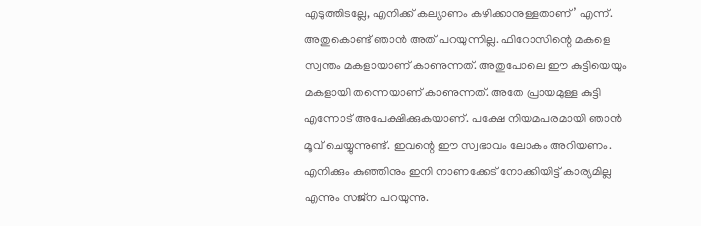എടുത്തിടല്ലേ, എനിക്ക് കല്യാണം കഴിക്കാനുള്ളതാണ്’ എന്ന്.
അതുകൊണ്ട് ഞാൻ അത് പറയുന്നില്ല. ഫിറോസിന്റെ മകളെ സ്വന്തം മകളായാണ് കാണുന്നത്. അതുപോലെ ഈ കുട്ടിയെയും മകളായി തന്നെയാണ് കാണുന്നത്. അതേ പ്രായമുള്ള കുട്ടി എന്നോട് അപേക്ഷിക്കുകയാണ്. പക്ഷേ നിയമപരമായി ഞാൻ മൂവ് ചെയ്യുന്നുണ്ട്. ഇവന്റെ ഈ സ്വഭാവം ലോകം അറിയണം. എനിക്കും കുഞ്ഞിനും ഇനി നാണക്കേട് നോക്കിയിട്ട് കാര്യമില്ല എന്നും സജ്‌ന പറയുന്നു.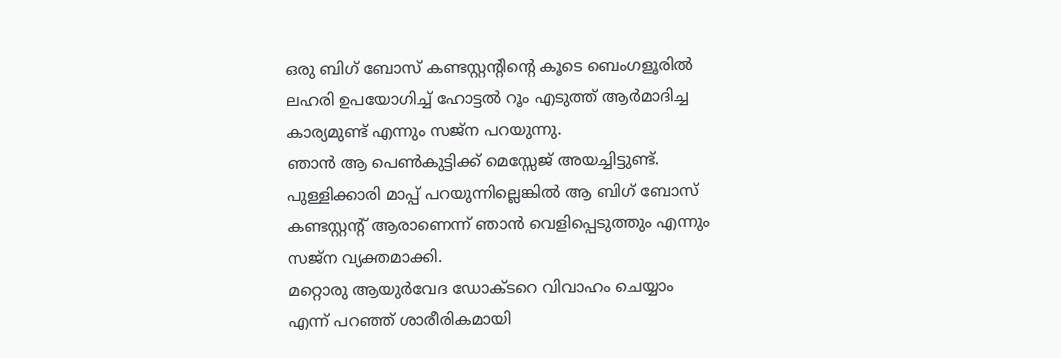ഒരു ബിഗ് ബോസ് കണ്ടസ്റ്റന്റിന്റെ കൂടെ ബെംഗളൂരിൽ ലഹരി ഉപയോഗിച്ച് ഹോട്ടൽ റൂം എടുത്ത് ആർമാദിച്ച കാര്യമുണ്ട് എന്നും സജ്‌ന പറയുന്നു.
ഞാൻ ആ പെൺകുട്ടിക്ക് മെസ്സേജ് അയച്ചിട്ടുണ്ട്. പുള്ളിക്കാരി മാപ്പ് പറയുന്നില്ലെങ്കിൽ ആ ബിഗ് ബോസ് കണ്ടസ്റ്റന്റ് ആരാണെന്ന് ഞാൻ വെളിപ്പെടുത്തും എന്നും സജ്‌ന വ്യക്തമാക്കി.
മറ്റൊരു ആയുർവേദ ഡോക്ടറെ വിവാഹം ചെയ്യാം എന്ന് പറഞ്ഞ് ശാരീരികമായി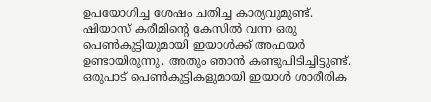ഉപയോഗിച്ച ശേഷം ചതിച്ച കാര്യവുമുണ്ട്.
ഷിയാസ് കരീമിന്റെ കേസിൽ വന്ന ഒരു പെൺകുട്ടിയുമായി ഇയാൾക്ക് അഫയർ ഉണ്ടായിരുന്നു. അതും ഞാൻ കണ്ടുപിടിച്ചിട്ടുണ്ട്. ഒരുപാട് പെൺകുട്ടികളുമായി ഇയാൾ ശാരീരിക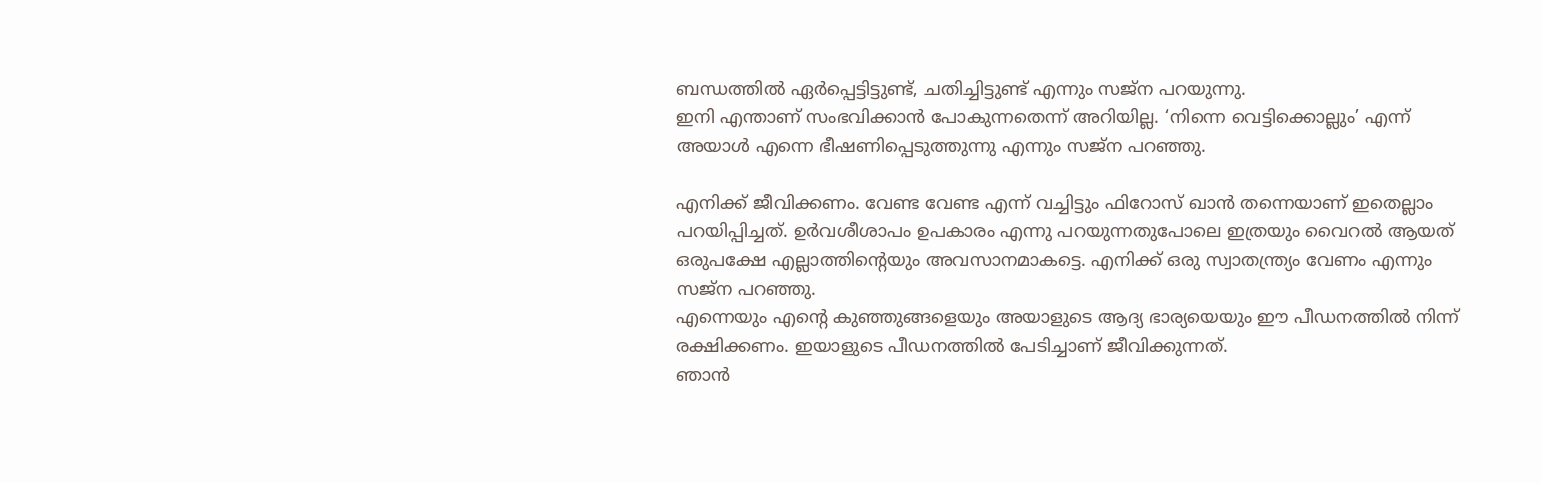ബന്ധത്തിൽ ഏർപ്പെട്ടിട്ടുണ്ട്, ചതിച്ചിട്ടുണ്ട് എന്നും സജ്‌ന പറയുന്നു.
ഇനി എന്താണ് സംഭവിക്കാൻ പോകുന്നതെന്ന് അറിയില്ല. ‘നിന്നെ വെട്ടിക്കൊല്ലും’ എന്ന് അയാൾ എന്നെ ഭീഷണിപ്പെടുത്തുന്നു എന്നും സജ്‌ന പറഞ്ഞു.

എനിക്ക് ജീവിക്കണം. വേണ്ട വേണ്ട എന്ന് വച്ചിട്ടും ഫിറോസ് ഖാൻ തന്നെയാണ് ഇതെല്ലാം പറയിപ്പിച്ചത്. ഉർവശീശാപം ഉപകാരം എന്നു പറയുന്നതുപോലെ ഇത്രയും വൈറൽ ആയത് ഒരുപക്ഷേ എല്ലാത്തിന്റെയും അവസാനമാകട്ടെ. എനിക്ക് ഒരു സ്വാതന്ത്ര്യം വേണം എന്നും സജ്‌ന പറഞ്ഞു.
എന്നെയും എന്റെ കുഞ്ഞുങ്ങളെയും അയാളുടെ ആദ്യ ഭാര്യയെയും ഈ പീഡനത്തിൽ നിന്ന് രക്ഷിക്കണം. ഇയാളുടെ പീഡനത്തിൽ പേടിച്ചാണ് ജീവിക്കുന്നത്.
ഞാൻ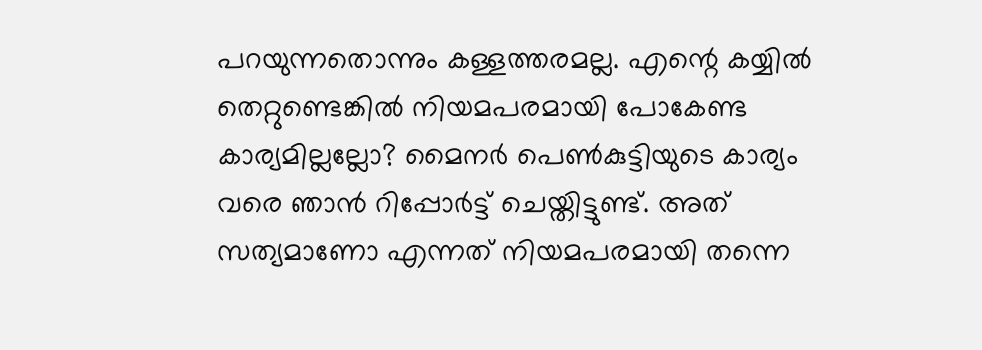പറയുന്നതൊന്നും കള്ളത്തരമല്ല. എന്റെ കയ്യിൽ തെറ്റുണ്ടെങ്കിൽ നിയമപരമായി പോകേണ്ട കാര്യമില്ലല്ലോ? മൈനർ പെൺകുട്ടിയുടെ കാര്യം വരെ ഞാൻ റിപ്പോർട്ട് ചെയ്തിട്ടുണ്ട്. അത് സത്യമാണോ എന്നത് നിയമപരമായി തന്നെ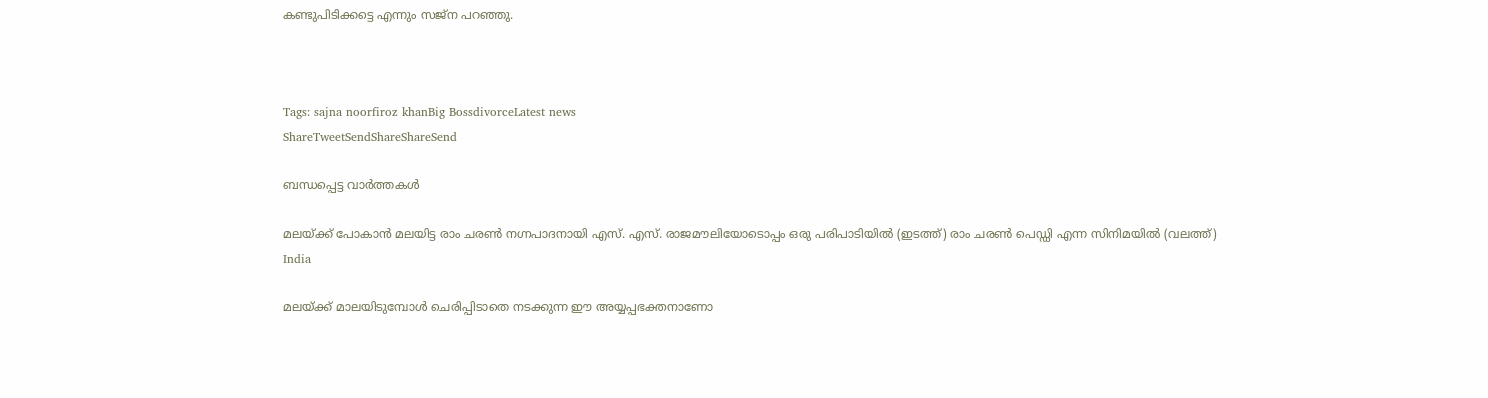കണ്ടുപിടിക്കട്ടെ എന്നും സജ്‌ന പറഞ്ഞു.



Tags: sajna noorfiroz khanBig BossdivorceLatest news
ShareTweetSendShareShareSend

ബന്ധപ്പെട്ട വാര്‍ത്തകള്‍

മലയ്ക്ക് പോകാന്‍ മലയിട്ട രാം ചരണ്‍ നഗ്നപാദനായി എസ്. എസ്. രാജമൗലിയോടൊപ്പം ഒരു പരിപാടിയില്‍ (ഇടത്ത്) രാം ചരണ്‍ പെഡ്ഡി എന്ന സിനിമയില്‍ (വലത്ത്)
India

മലയ്‌ക്ക് മാലയിടുമ്പോള്‍ ചെരിപ്പിടാതെ നടക്കുന്ന ഈ അയ്യപ്പഭക്തനാണോ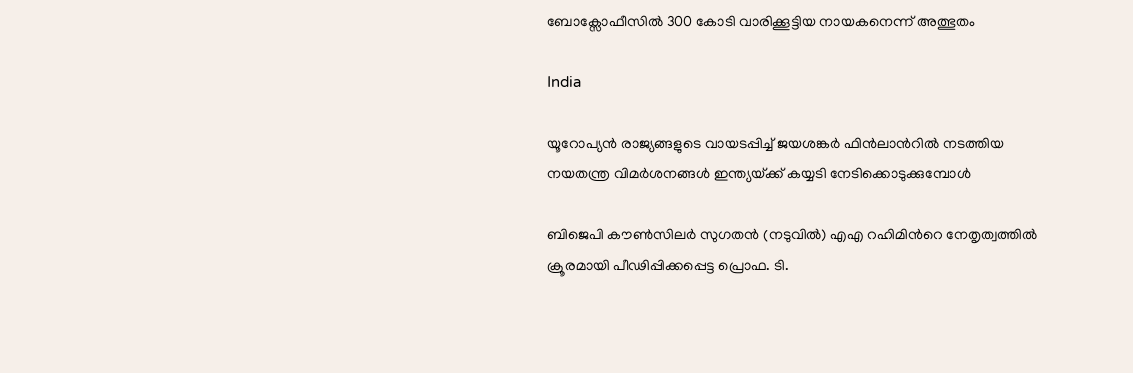ബോക്സോഫീസില്‍ 300 കോടി വാരിക്കൂട്ടിയ നായകനെന്ന് അത്ഭുതം

India

യൂറോപ്യന്‍ രാജ്യങ്ങളുടെ വായടപ്പിച്ച് ജയശങ്കര്‍ ഫിന്‍ലാന്‍റില്‍ നടത്തിയ നയതന്ത്ര വിമര്‍ശനങ്ങള്‍ ഇന്ത്യയ്‌ക്ക് കയ്യടി നേടിക്കൊടുക്കുമ്പോള്‍

ബിജെപി കൗണ്‍സിലര്‍ സുഗതന്‍ (നടുവില്‍) എഎ റഹിമിന്‍റെ നേതൃത്വത്തില്‍ ക്രൂരമായി പീഢിപ്പിക്കപ്പെട്ട പ്രൊഫ. ടി.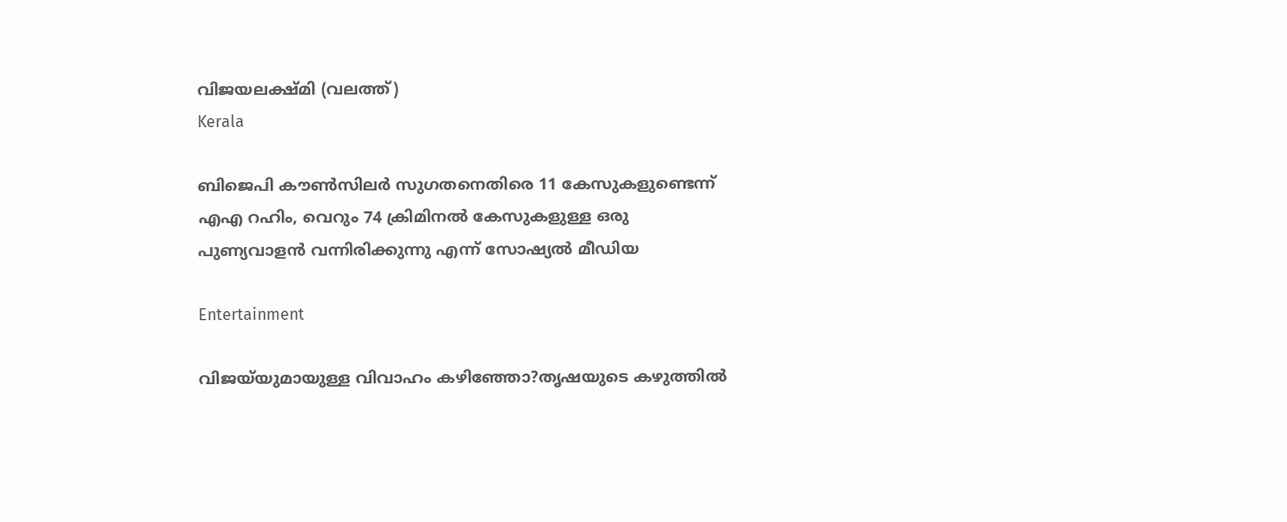വിജയലക്ഷ്മി (വലത്ത്)
Kerala

ബിജെപി കൗണ്‍സിലര്‍ സുഗതനെതിരെ 11 കേസുകളുണ്ടെന്ന് എഎ റഹിം, വെറും 74 ക്രിമിനല്‍ കേസുകളുള്ള ഒരു പുണ്യവാളന്‍ വന്നിരിക്കുന്നു എന്ന് സോഷ്യല്‍ മീഡിയ

Entertainment

വിജയ്‌യുമായുള്ള വിവാഹം കഴിഞ്ഞോ?തൃഷയുടെ കഴുത്തില്‍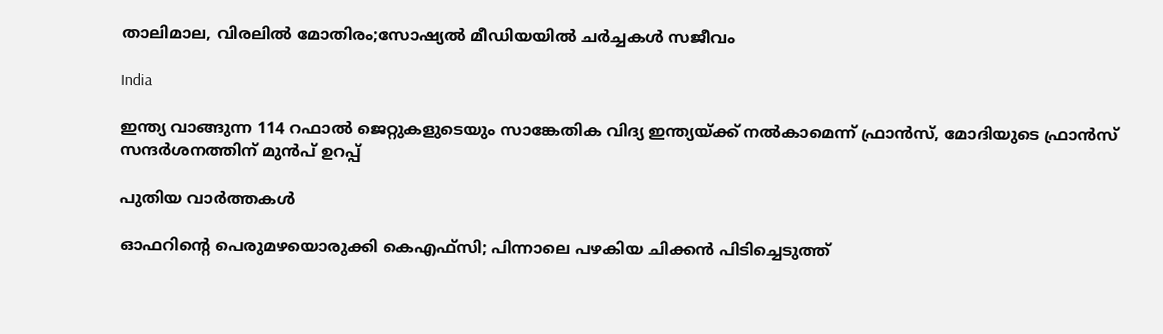താലിമാല, വിരലില്‍ മോതിരം;സോഷ്യൽ മീഡിയയിൽ ചർച്ചകൾ സജീവം

India

ഇന്ത്യ വാങ്ങുന്ന 114 റഫാല്‍ ജെറ്റുകളുടെയും സാങ്കേതിക വിദ്യ ഇന്ത്യയ്‌ക്ക് നല്‍‍കാമെന്ന് ഫ്രാന്‍സ്, മോദിയുടെ ഫ്രാന്‍സ് സന്ദര്‍ശനത്തിന് മുന്‍പ് ഉറപ്പ്

പുതിയ വാര്‍ത്തകള്‍

ഓഫറിന്റെ പെരുമഴയൊരുക്കി കെഎഫ്‌സി; പിന്നാലെ പഴകിയ ചിക്കന്‍ പിടിച്ചെടുത്ത്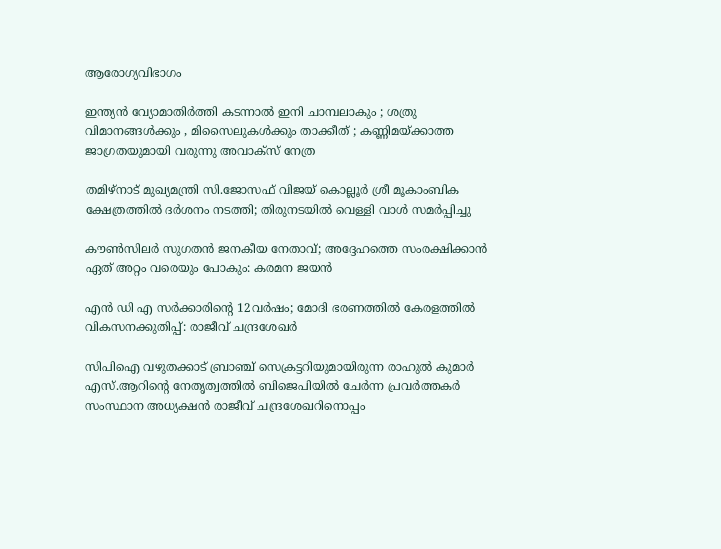ആരോഗ്യവിഭാഗം

ഇന്ത്യൻ വ്യോമാതിർത്തി കടന്നാൽ ഇനി ചാമ്പലാകും ; ശത്രു വിമാനങ്ങൾക്കും , മിസൈലുകൾക്കും താക്കീത് ; കണ്ണിമയ്‌ക്കാത്ത ജാഗ്രതയുമായി വരുന്നു അവാക്സ് നേത്ര

തമിഴ്‌നാട് മുഖ്യമന്ത്രി സി.ജോസഫ് വിജയ് കൊല്ലൂർ ശ്രീ മൂകാംബിക ക്ഷേത്രത്തിൽ ദർശനം നടത്തി; തിരുനടയിൽ വെള്ളി വാൾ സമർപ്പിച്ചു

കൗൺസിലർ സുഗതൻ ജനകീയ നേതാവ്; അദ്ദേഹത്തെ സംരക്ഷിക്കാൻ ഏത് അറ്റം വരെയും പോകും: കരമന ജയൻ

എൻ ഡി എ സർക്കാരിന്റെ 12വർഷം; മോദി ഭരണത്തിൽ കേരളത്തിൽ വികസനക്കുതിപ്പ്: രാജീവ് ചന്ദ്രശേഖർ

സിപിഐ വഴുതക്കാട് ബ്രാഞ്ച് സെക്രട്ടറിയുമായിരുന്ന രാഹുല്‍ കുമാര്‍ എസ്.ആറിന്റെ നേതൃത്വത്തില്‍ ബിജെപിയില്‍ ചേര്‍ന്ന പ്രവര്‍ത്തകര്‍ സംസ്ഥാന അധ്യക്ഷന്‍ രാജീവ് ചന്ദ്രശേഖറിനൊപ്പം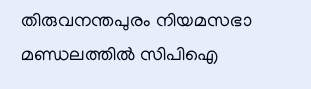തിരുവനന്തപുരം നിയമസഭാ മണ്ഡലത്തിൽ സിപിഐ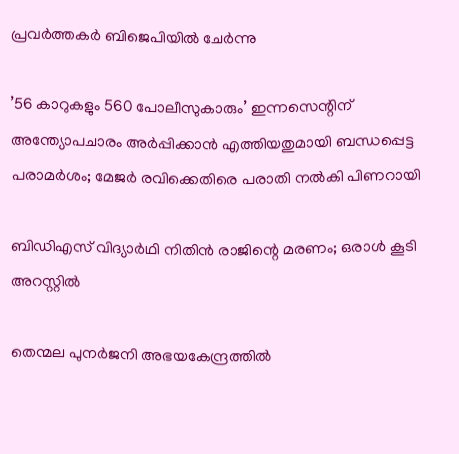പ്രവർത്തകർ ബിജെപിയിൽ ചേർന്നു

’56 കാറുകളും 560 പോലീസുകാരും’ ഇന്നസെന്റിന് അന്ത്യോപചാരം അർപ്പിക്കാൻ എത്തിയതുമായി ബന്ധപ്പെട്ട പരാമർശം; മേജ‍ർ രവിക്കെതിരെ പരാതി നൽകി പിണറായി

ബിഡിഎസ് വിദ്യാര്‍ഥി നിതിന്‍ രാജിന്റെ മരണം; ഒരാള്‍ കൂടി അറസ്റ്റില്‍

തെന്മല പുനർജനി അഭയകേന്ദ്രത്തിൽ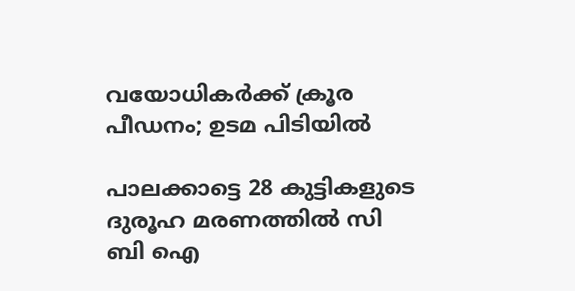വയോധികർക്ക് ക്രൂര പീഡനം; ഉടമ പിടിയിൽ

പാലക്കാട്ടെ 28 കുട്ടികളുടെ ദുരൂഹ മരണത്തിൽ സി ബി ഐ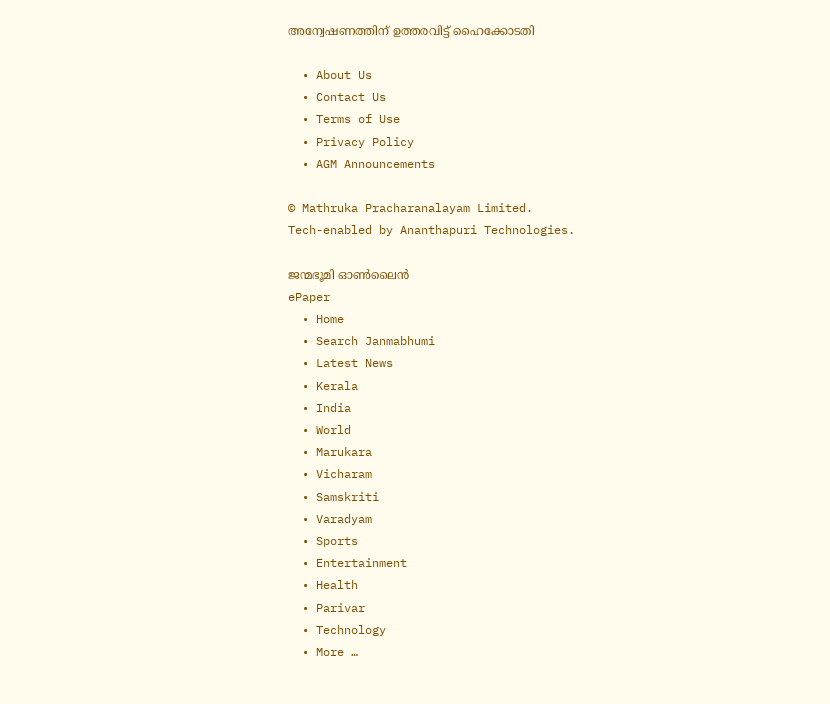അന്വേഷണത്തിന് ഉത്തരവിട്ട് ഹൈക്കോടതി

  • About Us
  • Contact Us
  • Terms of Use
  • Privacy Policy
  • AGM Announcements

© Mathruka Pracharanalayam Limited.
Tech-enabled by Ananthapuri Technologies.

ജന്മഭൂമി ഓണ്‍ലൈന്‍
ePaper
  • Home
  • Search Janmabhumi
  • Latest News
  • Kerala
  • India
  • World
  • Marukara
  • Vicharam
  • Samskriti
  • Varadyam
  • Sports
  • Entertainment
  • Health
  • Parivar
  • Technology
  • More …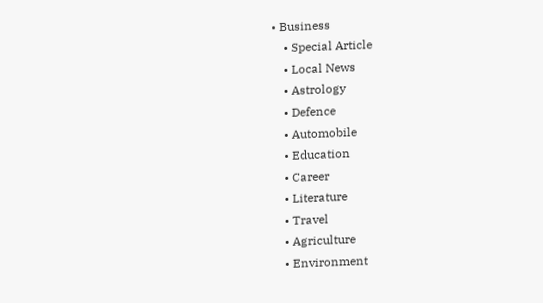• Business
    • Special Article
    • Local News
    • Astrology
    • Defence
    • Automobile
    • Education
    • Career
    • Literature
    • Travel
    • Agriculture
    • Environment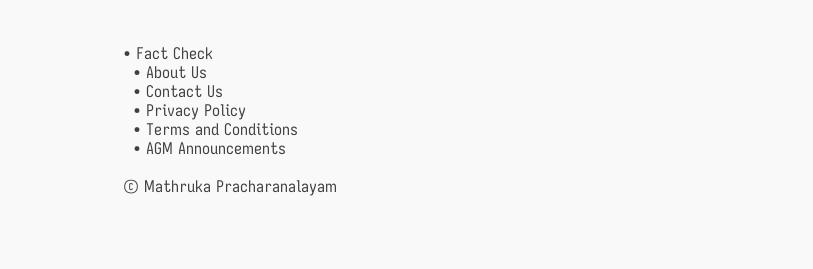• Fact Check
  • About Us
  • Contact Us
  • Privacy Policy
  • Terms and Conditions
  • AGM Announcements

© Mathruka Pracharanalayam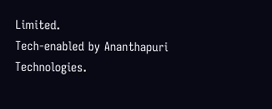Limited.
Tech-enabled by Ananthapuri Technologies.